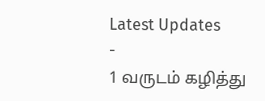Latest Updates
-
1 வருடம் கழித்து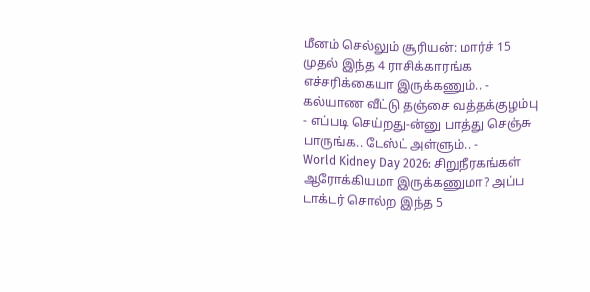மீனம் செல்லும் சூரியன்: மார்ச் 15 முதல் இந்த 4 ராசிக்காரங்க எச்சரிக்கையா இருக்கணும்.. -
கல்யாண வீட்டு தஞ்சை வத்தக்குழம்பு - எப்படி செய்றது-ன்னு பாத்து செஞ்சு பாருங்க.. டேஸ்ட் அள்ளும்.. -
World Kidney Day 2026: சிறுநீரகங்கள் ஆரோக்கியமா இருக்கணுமா? அப்ப டாக்டர் சொல்ற இந்த 5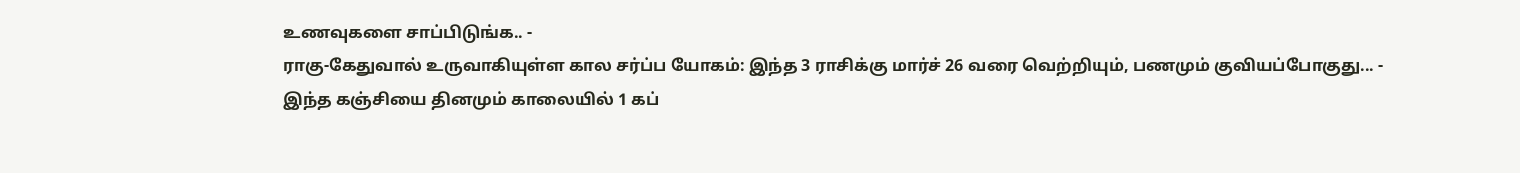உணவுகளை சாப்பிடுங்க.. -
ராகு-கேதுவால் உருவாகியுள்ள கால சர்ப்ப யோகம்: இந்த 3 ராசிக்கு மார்ச் 26 வரை வெற்றியும், பணமும் குவியப்போகுது... -
இந்த கஞ்சியை தினமும் காலையில் 1 கப்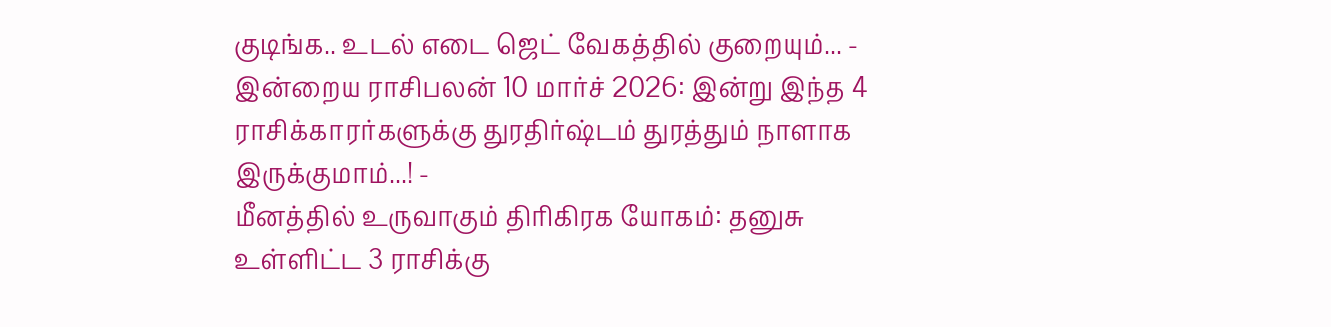குடிங்க.. உடல் எடை ஜெட் வேகத்தில் குறையும்... -
இன்றைய ராசிபலன் 10 மார்ச் 2026: இன்று இந்த 4 ராசிக்காரர்களுக்கு துரதிர்ஷ்டம் துரத்தும் நாளாக இருக்குமாம்...! -
மீனத்தில் உருவாகும் திரிகிரக யோகம்: தனுசு உள்ளிட்ட 3 ராசிக்கு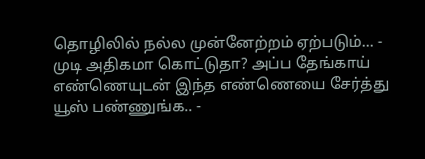தொழிலில் நல்ல முன்னேற்றம் ஏற்படும்... -
முடி அதிகமா கொட்டுதா? அப்ப தேங்காய் எண்ணெயுடன் இந்த எண்ணெயை சேர்த்து யூஸ் பண்ணுங்க.. -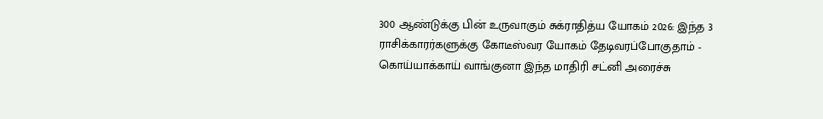300 ஆண்டுக்கு பின் உருவாகும் சுக்ராதித்ய யோகம் 2026: இந்த 3 ராசிக்காரர்களுக்கு கோடீஸ்வர யோகம் தேடிவரப்போகுதாம் -
கொய்யாக்காய் வாங்குனா இந்த மாதிரி சட்னி அரைச்சு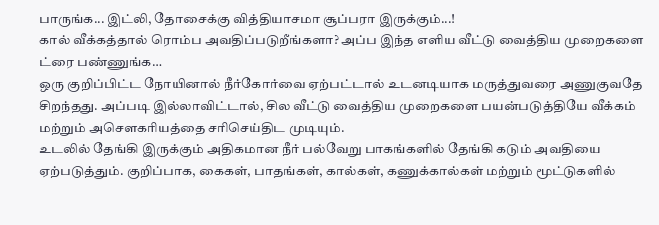பாருங்க... இட்லி, தோசைக்கு வித்தியாசமா சூப்பரா இருக்கும்...!
கால் வீக்கத்தால் ரொம்ப அவதிப்படுறீங்களா? அப்ப இந்த எளிய வீட்டு வைத்திய முறைகளை ட்ரை பண்ணுங்க…
ஒரு குறிப்பிட்ட நோயினால் நீர்கோர்வை ஏற்பட்டால் உடனடியாக மருத்துவரை அணுகுவதே சிறந்தது. அப்படி இல்லாவிட்டால், சில வீட்டு வைத்திய முறைகளை பயன்படுத்தியே வீக்கம் மற்றும் அசௌகரியத்தை சரிசெய்திட முடியும்.
உடலில் தேங்கி இருக்கும் அதிகமான நீர் பல்வேறு பாகங்களில் தேங்கி கடும் அவதியை ஏற்படுத்தும். குறிப்பாக, கைகள், பாதங்கள், கால்கள், கணுக்கால்கள் மற்றும் மூட்டுகளில்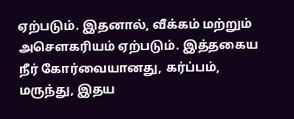ஏற்படும். இதனால், வீக்கம் மற்றும் அசௌகரியம் ஏற்படும். இத்தகைய நீர் கோர்வையானது, கர்ப்பம், மருந்து, இதய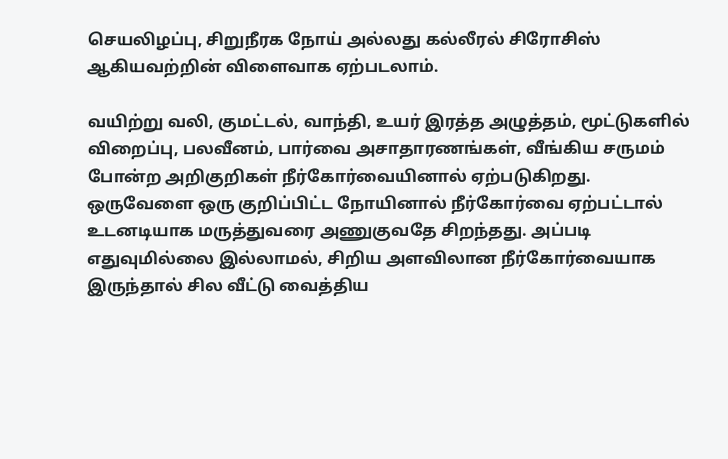செயலிழப்பு, சிறுநீரக நோய் அல்லது கல்லீரல் சிரோசிஸ் ஆகியவற்றின் விளைவாக ஏற்படலாம்.

வயிற்று வலி, குமட்டல், வாந்தி, உயர் இரத்த அழுத்தம், மூட்டுகளில் விறைப்பு, பலவீனம், பார்வை அசாதாரணங்கள், வீங்கிய சருமம் போன்ற அறிகுறிகள் நீர்கோர்வையினால் ஏற்படுகிறது.
ஒருவேளை ஒரு குறிப்பிட்ட நோயினால் நீர்கோர்வை ஏற்பட்டால் உடனடியாக மருத்துவரை அணுகுவதே சிறந்தது. அப்படி எதுவுமில்லை இல்லாமல், சிறிய அளவிலான நீர்கோர்வையாக இருந்தால் சில வீட்டு வைத்திய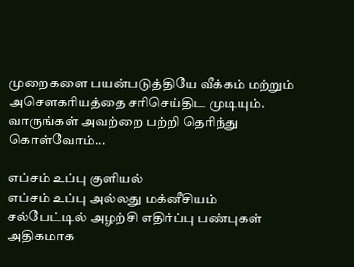முறைகளை பயன்படுத்தியே வீக்கம் மற்றும் அசௌகரியத்தை சரிசெய்திட முடியும். வாருங்கள் அவற்றை பற்றி தெரிந்து கொள்வோம்...

எப்சம் உப்பு குளியல்
எப்சம் உப்பு அல்லது மக்னீசியம் சல்பேட்டில் அழற்சி எதிர்ப்பு பண்புகள் அதிகமாக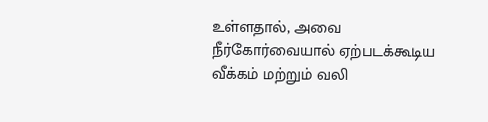உள்ளதால், அவை நீர்கோர்வையால் ஏற்படக்கூடிய வீக்கம் மற்றும் வலி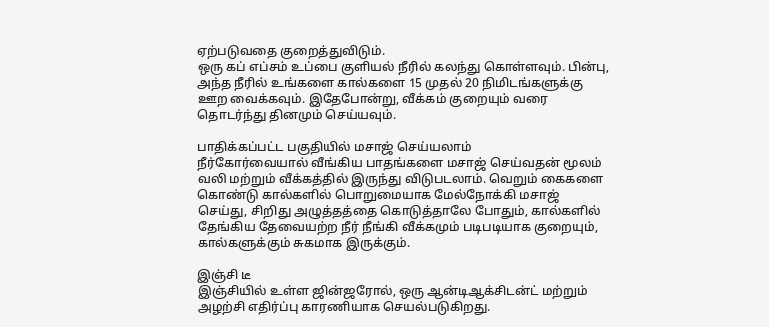ஏற்படுவதை குறைத்துவிடும்.
ஒரு கப் எப்சம் உப்பை குளியல் நீரில் கலந்து கொள்ளவும். பின்பு, அந்த நீரில் உங்களை கால்களை 15 முதல் 20 நிமிடங்களுக்கு ஊற வைக்கவும். இதேபோன்று, வீக்கம் குறையும் வரை தொடர்ந்து தினமும் செய்யவும்.

பாதிக்கப்பட்ட பகுதியில் மசாஜ் செய்யலாம்
நீர்கோர்வையால் வீங்கிய பாதங்களை மசாஜ் செய்வதன் மூலம் வலி மற்றும் வீக்கத்தில் இருந்து விடுபடலாம். வெறும் கைகளை கொண்டு கால்களில் பொறுமையாக மேல்நோக்கி மசாஜ் செய்து, சிறிது அழுத்தத்தை கொடுத்தாலே போதும், கால்களில் தேங்கிய தேவையற்ற நீர் நீங்கி வீக்கமும் படிபடியாக குறையும், கால்களுக்கும் சுகமாக இருக்கும்.

இஞ்சி டீ
இஞ்சியில் உள்ள ஜின்ஜரோல், ஒரு ஆன்டிஆக்சிடன்ட் மற்றும் அழற்சி எதிர்ப்பு காரணியாக செயல்படுகிறது.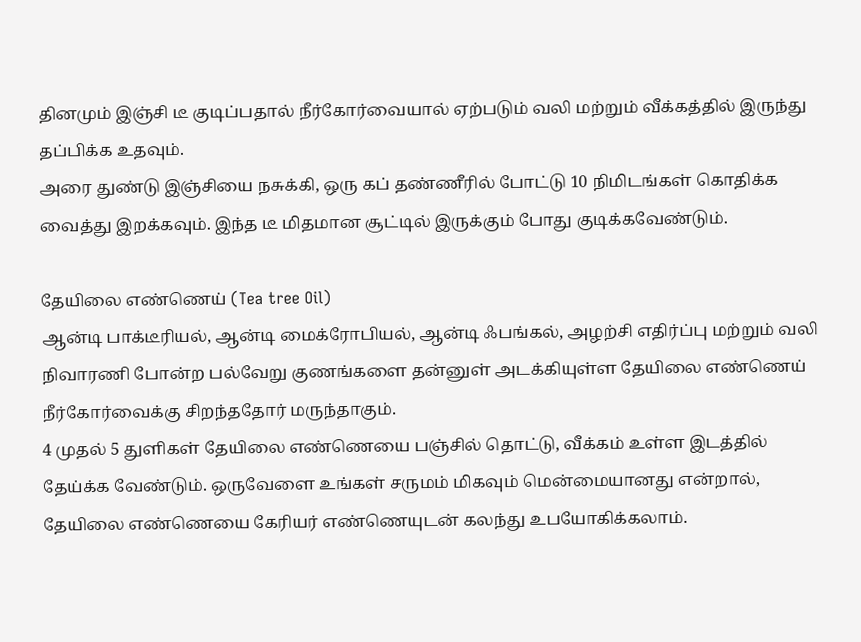தினமும் இஞ்சி டீ குடிப்பதால் நீர்கோர்வையால் ஏற்படும் வலி மற்றும் வீக்கத்தில் இருந்து தப்பிக்க உதவும்.
அரை துண்டு இஞ்சியை நசுக்கி, ஒரு கப் தண்ணீரில் போட்டு 10 நிமிடங்கள் கொதிக்க வைத்து இறக்கவும். இந்த டீ மிதமான சூட்டில் இருக்கும் போது குடிக்கவேண்டும்.

தேயிலை எண்ணெய் (Tea tree Oil)
ஆன்டி பாக்டீரியல், ஆன்டி மைக்ரோபியல், ஆன்டி ஃபங்கல், அழற்சி எதிர்ப்பு மற்றும் வலி நிவாரணி போன்ற பல்வேறு குணங்களை தன்னுள் அடக்கியுள்ள தேயிலை எண்ணெய் நீர்கோர்வைக்கு சிறந்ததோர் மருந்தாகும்.
4 முதல் 5 துளிகள் தேயிலை எண்ணெயை பஞ்சில் தொட்டு, வீக்கம் உள்ள இடத்தில் தேய்க்க வேண்டும். ஒருவேளை உங்கள் சருமம் மிகவும் மென்மையானது என்றால், தேயிலை எண்ணெயை கேரியர் எண்ணெயுடன் கலந்து உபயோகிக்கலாம்.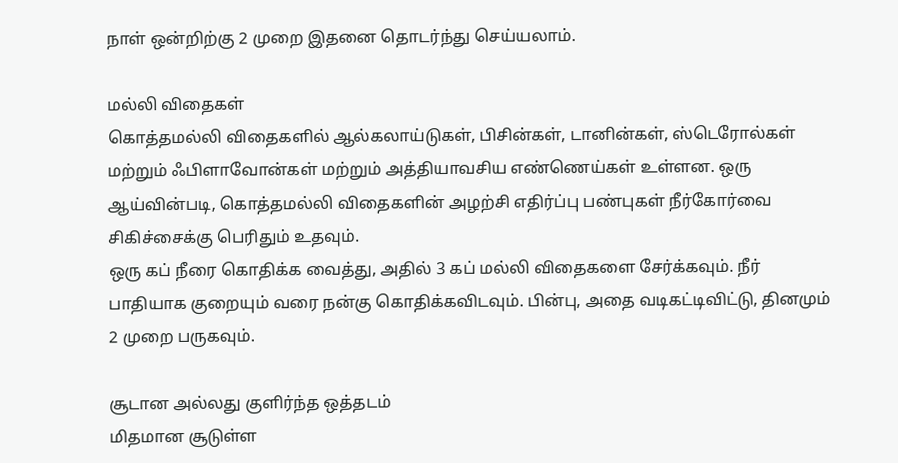நாள் ஒன்றிற்கு 2 முறை இதனை தொடர்ந்து செய்யலாம்.

மல்லி விதைகள்
கொத்தமல்லி விதைகளில் ஆல்கலாய்டுகள், பிசின்கள், டானின்கள், ஸ்டெரோல்கள் மற்றும் ஃபிளாவோன்கள் மற்றும் அத்தியாவசிய எண்ணெய்கள் உள்ளன. ஒரு ஆய்வின்படி, கொத்தமல்லி விதைகளின் அழற்சி எதிர்ப்பு பண்புகள் நீர்கோர்வை சிகிச்சைக்கு பெரிதும் உதவும்.
ஒரு கப் நீரை கொதிக்க வைத்து, அதில் 3 கப் மல்லி விதைகளை சேர்க்கவும். நீர் பாதியாக குறையும் வரை நன்கு கொதிக்கவிடவும். பின்பு, அதை வடிகட்டிவிட்டு, தினமும் 2 முறை பருகவும்.

சூடான அல்லது குளிர்ந்த ஒத்தடம்
மிதமான சூடுள்ள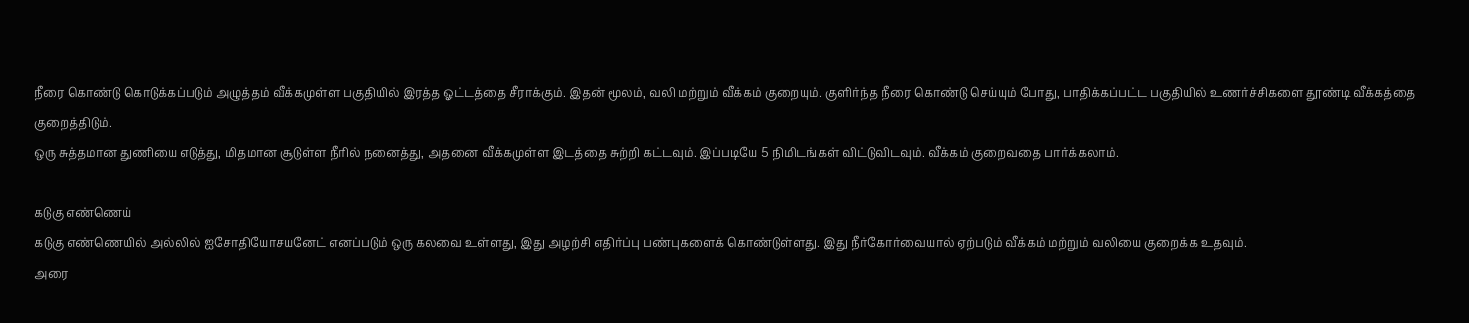நீரை கொண்டு கொடுக்கப்படும் அழுத்தம் வீக்கமுள்ள பகுதியில் இரத்த ஓட்டத்தை சீராக்கும். இதன் மூலம், வலி மற்றும் வீக்கம் குறையும். குளிர்ந்த நீரை கொண்டு செய்யும் போது, பாதிக்கப்பட்ட பகுதியில் உணர்ச்சிகளை தூண்டி வீக்கத்தை குறைத்திடும்.
ஒரு சுத்தமான துணியை எடுத்து, மிதமான சூடுள்ள நீரில் நனைத்து, அதனை வீக்கமுள்ள இடத்தை சுற்றி கட்டவும். இப்படியே 5 நிமிடங்கள் விட்டுவிடவும். வீக்கம் குறைவதை பார்க்கலாம்.

கடுகு எண்ணெய்
கடுகு எண்ணெயில் அல்லில் ஐசோதியோசயனேட் எனப்படும் ஒரு கலவை உள்ளது, இது அழற்சி எதிர்ப்பு பண்புகளைக் கொண்டுள்ளது. இது நீர்கோர்வையால் ஏற்படும் வீக்கம் மற்றும் வலியை குறைக்க உதவும்.
அரை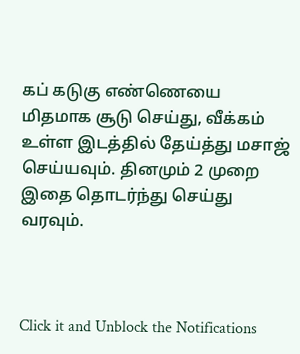கப் கடுகு எண்ணெயை மிதமாக சூடு செய்து, வீக்கம் உள்ள இடத்தில் தேய்த்து மசாஜ் செய்யவும். தினமும் 2 முறை இதை தொடர்ந்து செய்து வரவும்.



Click it and Unblock the Notifications